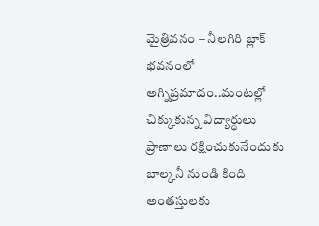మైత్రివనం – నీలగిరి బ్లాక్ భవనంలో అగ్నిప్రమాదం..మంటల్లో చిక్కుకున్న విద్యార్ధులు
ప్రాణాలు రక్షించుకునేందుకు బాల్కనీ నుండి కింది అంతస్తులకు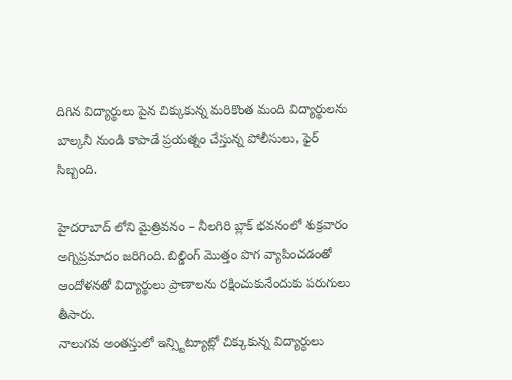దిగిన విద్యార్థులు పైన చిక్కుకున్న మరికొంత మంది విద్యార్థులను బాల్కనీ నుండి కాపాడే ప్రయత్నం చేస్తున్న పోలీసులు, ఫైర్ సిబ్బంది.

హైదరాబాద్ లోని మైత్రివనం – నీలగిరి బ్లాక్ భవనంలో శుక్రవారం అగ్నిప్రమాదం జరిగింది. బిల్డింగ్ మొత్తం పొగ వ్యాపించడంతో ఆందోళనతో విద్యార్థులు ప్రాణాలను రక్షించుకునేందుకు పరుగులు తీసారు.
నాలుగవ అంతస్తులో ఇన్స్టిట్యూట్లో చిక్కుకున్న విద్యార్ధులు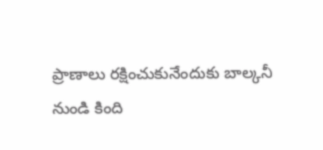ప్రాణాలు రక్షించుకునేందుకు బాల్కనీ నుండి కింది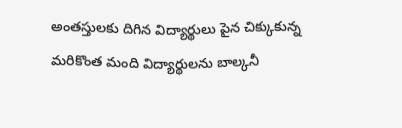అంతస్తులకు దిగిన విద్యార్థులు పైన చిక్కుకున్న మరికొంత మంది విద్యార్థులను బాల్కనీ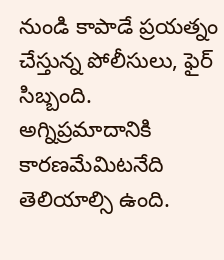నుండి కాపాడే ప్రయత్నం చేస్తున్న పోలీసులు, ఫైర్ సిబ్బంది.
అగ్నిప్రమాదానికి కారణమేమిటనేది తెలియాల్సి ఉంది.